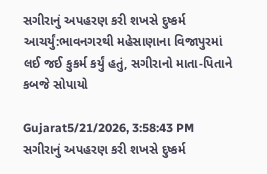સગીરાનું અપહરણ કરી શખસે દુષ્કર્મ આચર્યું:ભાવનગરથી મહેસાણાના વિજાપુરમાં લઈ જઈ કુકર્મ કર્યું હતું, સગીરાનો માતા-પિતાને કબજે સોપાયો

Gujarat5/21/2026, 3:58:43 PM
સગીરાનું અપહરણ કરી શખસે દુષ્કર્મ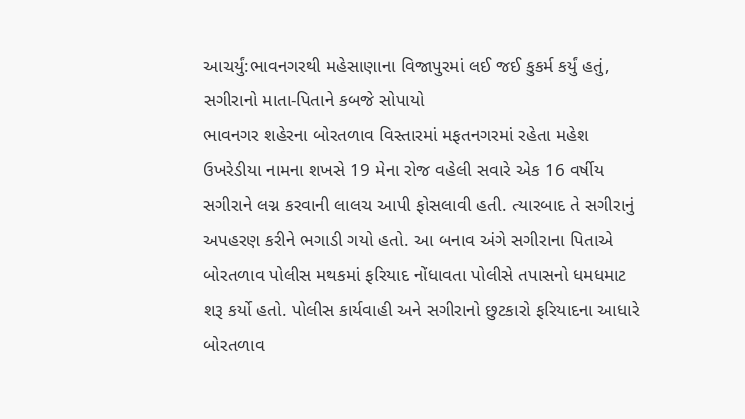આચર્યું:ભાવનગરથી મહેસાણાના વિજાપુરમાં લઈ જઈ કુકર્મ કર્યું હતું, સગીરાનો માતા-પિતાને કબજે સોપાયો
ભાવનગર શહેરના બોરતળાવ વિસ્તારમાં મફતનગરમાં રહેતા મહેશ ઉખરેડીયા નામના શખસે 19 મેના રોજ વહેલી સવારે એક 16 વર્ષીય સગીરાને લગ્ન કરવાની લાલચ આપી ફોસલાવી હતી. ત્યારબાદ તે સગીરાનું અપહરણ કરીને ભગાડી ગયો હતો. આ બનાવ અંગે સગીરાના પિતાએ બોરતળાવ પોલીસ મથકમાં ફરિયાદ નોંધાવતા પોલીસે તપાસનો ધમધમાટ શરૂ કર્યો હતો. પોલીસ કાર્યવાહી અને સગીરાનો છુટકારો ફરિયાદના આધારે બોરતળાવ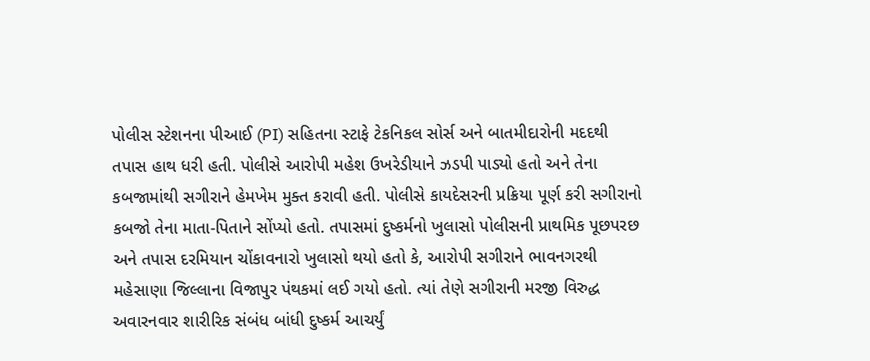પોલીસ સ્ટેશનના પીઆઈ (PI) સહિતના સ્ટાફે ટેકનિકલ સોર્સ અને બાતમીદારોની મદદથી તપાસ હાથ ધરી હતી. પોલીસે આરોપી મહેશ ઉખરેડીયાને ઝડપી પાડ્યો હતો અને તેના કબજામાંથી સગીરાને હેમખેમ મુક્ત કરાવી હતી. પોલીસે કાયદેસરની પ્રક્રિયા પૂર્ણ કરી સગીરાનો કબજો તેના માતા-પિતાને સોંપ્યો હતો. તપાસમાં દુષ્કર્મનો ખુલાસો પોલીસની પ્રાથમિક પૂછપરછ અને તપાસ દરમિયાન ચોંકાવનારો ખુલાસો થયો હતો કે, આરોપી સગીરાને ભાવનગરથી મહેસાણા જિલ્લાના વિજાપુર પંથકમાં લઈ ગયો હતો. ત્યાં તેણે સગીરાની મરજી વિરુદ્ધ અવારનવાર શારીરિક સંબંધ બાંધી દુષ્કર્મ આચર્યું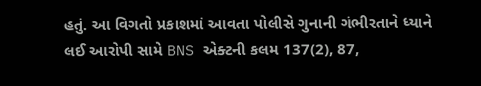હતું. આ વિગતો પ્રકાશમાં આવતા પોલીસે ગુનાની ગંભીરતાને ધ્યાને લઈ આરોપી સામે BNS એક્ટની કલમ 137(2), 87,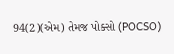94(2)(એમ) તેમજ પોક્સો (POCSO)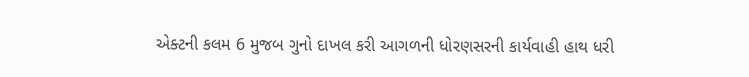એક્ટની કલમ 6 મુજબ ગુનો દાખલ કરી આગળની ધોરણસરની કાર્યવાહી હાથ ધરી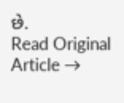છે.
Read Original Article →